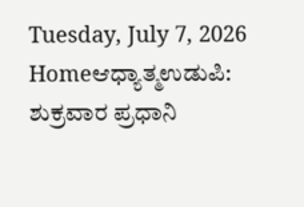Tuesday, July 7, 2026
Homeಆಧ್ಯಾತ್ಮಉಡುಪಿ: ಶುಕ್ರವಾರ ಪ್ರಧಾನಿ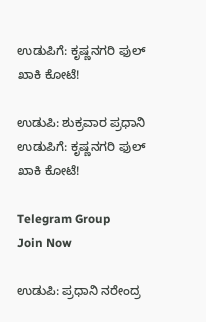ಉಡುಪಿಗೆ: ಕೃಷ್ಣನಗರಿ ಫುಲ್ ಖಾಕಿ ಕೋಟೆ!

ಉಡುಪಿ: ಶುಕ್ರವಾರ ಪ್ರಧಾನಿ ಉಡುಪಿಗೆ: ಕೃಷ್ಣನಗರಿ ಫುಲ್ ಖಾಕಿ ಕೋಟೆ!

Telegram Group
Join Now

ಉಡುಪಿ: ಪ್ರಧಾನಿ ನರೇಂದ್ರ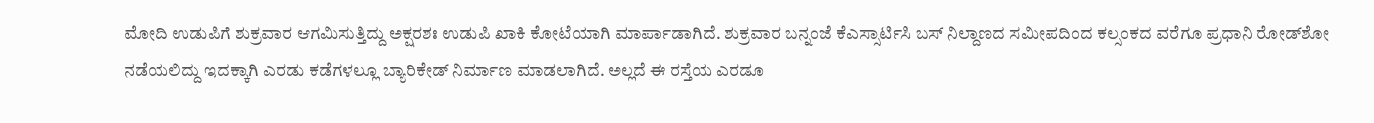ಮೋದಿ ಉಡುಪಿಗೆ ಶುಕ್ರವಾರ ಆಗಮಿಸುತ್ತಿದ್ದು ಅಕ್ಷರಶಃ ಉಡುಪಿ ಖಾಕಿ ಕೋಟೆಯಾಗಿ ಮಾರ್ಪಾಡಾಗಿದೆ. ಶುಕ್ರವಾರ ಬನ್ನಂಜೆ ಕೆಎಸ್ಸಾರ್ಟಿಸಿ ಬಸ್‌ ನಿಲ್ದಾಣದ ಸಮೀಪದಿಂದ ಕಲ್ಸಂಕದ ವರೆಗೂ ಪ್ರಧಾನಿ ರೋಡ್‌ಶೋ ನಡೆಯಲಿದ್ದು ಇದಕ್ಕಾಗಿ ಎರಡು ಕಡೆಗಳಲ್ಲೂ ಬ್ಯಾರಿಕೇಡ್ ನಿರ್ಮಾಣ ಮಾಡಲಾಗಿದೆ. ಅಲ್ಲದೆ ಈ ರಸ್ತೆಯ ಎರಡೂ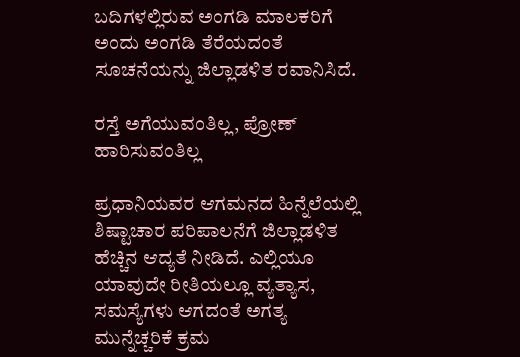ಬದಿಗಳಲ್ಲಿರುವ ಅಂಗಡಿ ಮಾಲಕರಿಗೆ ಅಂದು ಅಂಗಡಿ ತೆರೆಯದಂತೆ ಸೂಚನೆಯನ್ನು ಜಿಲ್ಲಾಡಳಿತ ರವಾನಿಸಿದೆ.

ರಸ್ತೆ ಅಗೆಯುವಂತಿಲ್ಲ, ಪ್ರೋಣ್ ಹಾರಿಸುವಂತಿಲ್ಲ

ಪ್ರಧಾನಿಯವರ ಆಗಮನದ ಹಿನ್ನೆಲೆಯಲ್ಲಿ ಶಿಷ್ಟಾಚಾರ ಪರಿಪಾಲನೆಗೆ ಜಿಲ್ಲಾಡಳಿತ ಹೆಚ್ಚಿನ ಆದ್ಯತೆ ನೀಡಿದೆ. ಎಲ್ಲಿಯೂ ಯಾವುದೇ ರೀತಿಯಲ್ಲೂ ವ್ಯತ್ಯಾಸ, ಸಮಸ್ಯೆಗಳು ಆಗದಂತೆ ಅಗತ್ಯ ಮುನ್ನೆಚ್ಚರಿಕೆ ಕ್ರಮ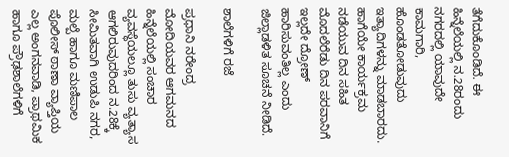ತೆಗೆದುಕೊಂಡಿದೆ. ಈ ಹಿನ್ನೆಲೆಯಲ್ಲಿ ನ.28ರಂದು ನಗರದಲ್ಲಿ ಯಾವುದೇ ಕಾಮಗಾರಿ, ಹೊಂಡತೋಡುವುದು ಇತ್ಯಾದಿಗಳನ್ನು ಮಾಡಬಾರದು. ಹಾಗೆಯೇ ಕಾರ್ಯಕ್ರಮ ನಡೆಯುವ ದಿನ ಸಹಿತ ಮೊದಲೆರೆಡು ದಿನ ಪರವಾನಿಗೆ ಇಲ್ಲದೇ ದ್ರೋಣ್ ಹಾರಿಸುವಂತಿಲ್ಲ ಎಂದು ಜಿಲ್ಲಾಡಳಿತ ಸೂಚನೆ ನೀಡಿದೆ.

ಶಾಲೆಗಳಿಗೆ ರಜೆ

ಪ್ರಧಾನಿ ನರೇಂದ್ರ ಮೋದಿಯವರ ಆಗಮನದ ಹಿನ್ನೆಲೆಯಲ್ಲಿ ಸಂಚಾರ ವ್ಯವಸ್ಥೆಯಲ್ಲೂ ತುಸು ವ್ಯತ್ಯಾಸ ಆಗಲಿರುವುದರಿಂದ ನ.28ಕ್ಕೆ ಸೀಮಿತವಾಗಿ ಉಡುಪಿ ನಗರ, ಮಲ್ಪೆ ಹಾಗೂ ಮಣಿಪಾಲ ಪೊಲೀಸ್ ಠಾಣಾ ವ್ಯಾಪ್ತಿಯ ಎಲ್ಲ ಅಂಗನವಾಡಿ, ಪ್ರಾಥಮಿಕ ಹಾಗೂ ಪ್ರೌಢಶಾಲೆಗಳಿಗೆ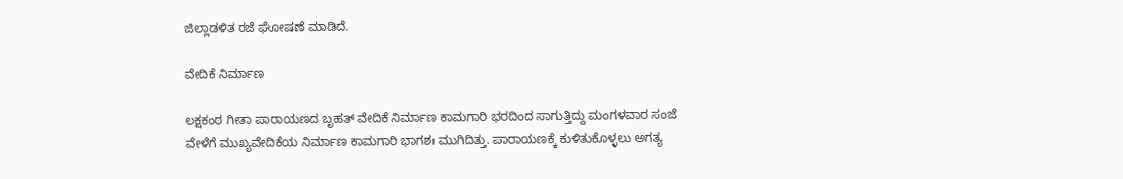ಜಿಲ್ಲಾಡಳಿತ ರಜೆ ಘೋಷಣೆ ಮಾಡಿದೆ.

ವೇದಿಕೆ ನಿರ್ಮಾಣ

ಲಕ್ಷಕಂಠ ಗೀತಾ ಪಾರಾಯಣದ ಬೃಹತ್ ವೇದಿಕೆ ನಿರ್ಮಾಣ ಕಾಮಗಾರಿ ಭರದಿಂದ ಸಾಗುತ್ತಿದ್ದು ಮಂಗಳವಾರ ಸಂಜೆ ವೇಳೆಗೆ ಮುಖ್ಯವೇದಿಕೆಯ ನಿರ್ಮಾಣ ಕಾಮಗಾರಿ ಭಾಗಶಃ ಮುಗಿದಿತ್ತು. ಪಾರಾಯಣಕ್ಕೆ ಕುಳಿತುಕೊಳ್ಳಲು ಅಗತ್ಯ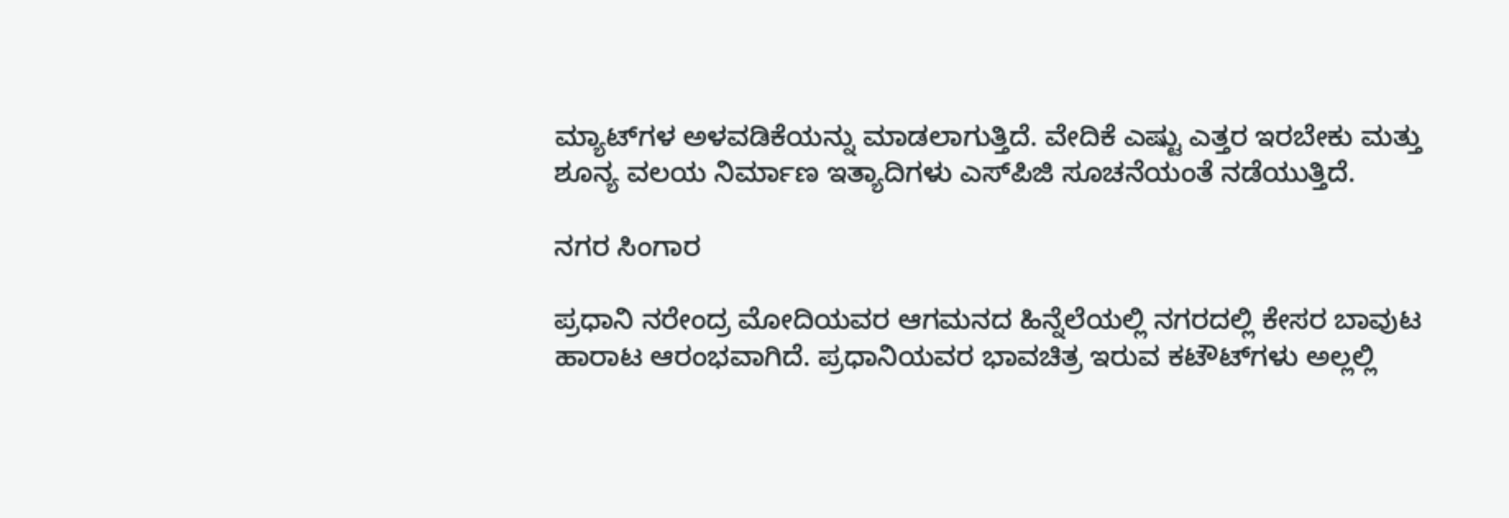ಮ್ಯಾಟ್‌ಗಳ ಅಳವಡಿಕೆಯನ್ನು ಮಾಡಲಾಗುತ್ತಿದೆ. ವೇದಿಕೆ ಎಷ್ಟು ಎತ್ತರ ಇರಬೇಕು ಮತ್ತು ಶೂನ್ಯ ವಲಯ ನಿರ್ಮಾಣ ಇತ್ಯಾದಿಗಳು ಎಸ್‌ಪಿಜಿ ಸೂಚನೆಯಂತೆ ನಡೆಯುತ್ತಿದೆ.

ನಗರ ಸಿಂಗಾರ

ಪ್ರಧಾನಿ ನರೇಂದ್ರ ಮೋದಿಯವರ ಆಗಮನದ ಹಿನ್ನೆಲೆಯಲ್ಲಿ ನಗರದಲ್ಲಿ ಕೇಸರ ಬಾವುಟ ಹಾರಾಟ ಆರಂಭವಾಗಿದೆ. ಪ್ರಧಾನಿಯವರ ಭಾವಚಿತ್ರ ಇರುವ ಕಟೌಟ್‌ಗಳು ಅಲ್ಲಲ್ಲಿ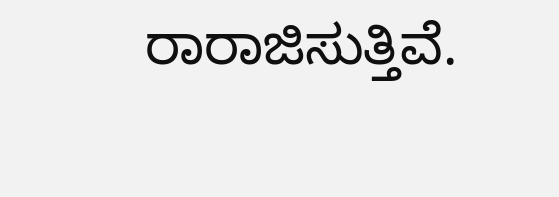ರಾರಾಜಿಸುತ್ತಿವೆ.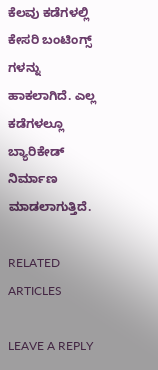ಕೆಲವು ಕಡೆಗಳಲ್ಲಿ ಕೇಸರಿ ಬಂಟಿಂಗ್ಸ್ ಗಳನ್ನು ಹಾಕಲಾಗಿದೆ. ಎಲ್ಲ ಕಡೆಗಳಲ್ಲೂ ಬ್ಯಾರಿಕೇಡ್ ನಿರ್ಮಾಣ ಮಾಡಲಾಗುತ್ತಿದೆ.

RELATED ARTICLES

LEAVE A REPLY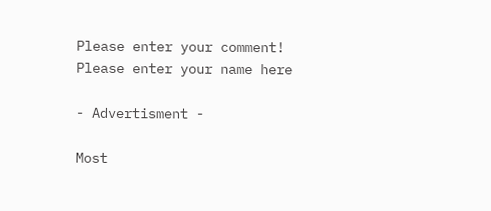Please enter your comment!
Please enter your name here

- Advertisment -

Most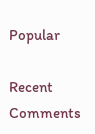Popular

Recent Comments